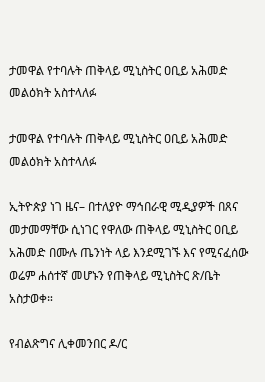ታመዋል የተባሉት ጠቅላይ ሚኒስትር ዐቢይ አሕመድ መልዕክት አስተላለፉ

ታመዋል የተባሉት ጠቅላይ ሚኒስትር ዐቢይ አሕመድ መልዕክት አስተላለፉ

ኢትዮጵያ ነገ ዜና– በተለያዮ ማኅበራዊ ሚዲያዎች በጸና መታመማቸው ሲነገር የዋለው ጠቅላይ ሚኒስትር ዐቢይ አሕመድ በሙሉ ጤንነት ላይ እንደሚገኙ እና የሚናፈሰው ወሬም ሐሰተኛ መሆኑን የጠቅላይ ሚኒስትር ጽ/ቤት አስታወቀ።

የብልጽግና ሊቀመንበር ዶ/ር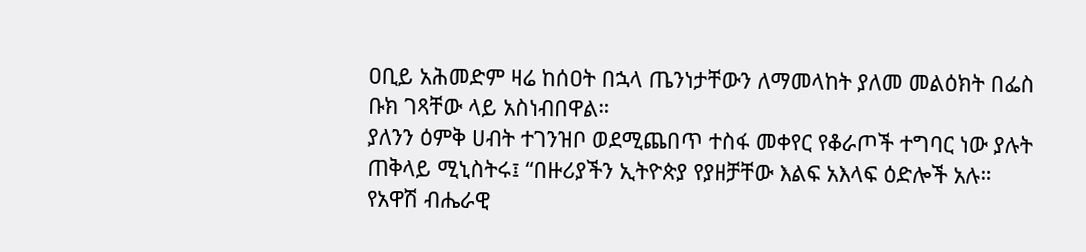ዐቢይ አሕመድም ዛሬ ከሰዐት በኋላ ጤንነታቸውን ለማመላከት ያለመ መልዕክት በፌስ ቡክ ገጻቸው ላይ አስነብበዋል።
ያለንን ዕምቅ ሀብት ተገንዝቦ ወደሚጨበጥ ተስፋ መቀየር የቆራጦች ተግባር ነው ያሉት ጠቅላይ ሚኒስትሩ፤ “በዙሪያችን ኢትዮጵያ የያዘቻቸው እልፍ አእላፍ ዕድሎች አሉ። የአዋሽ ብሔራዊ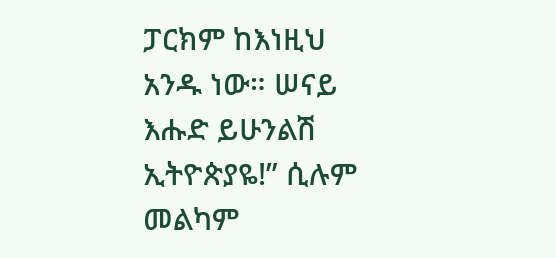ፓርክም ከእነዚህ አንዱ ነው። ሠናይ እሑድ ይሁንልሽ ኢትዮጵያዬ!” ሲሉም መልካም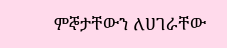ምኞታቸውን ለሀገራቸው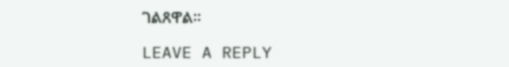ገልጸዋል።

LEAVE A REPLY